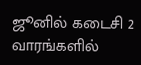ஜூனில் கடைசி 2 வாரங்களில்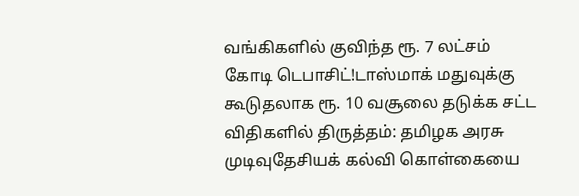வங்கிகளில் குவிந்த ரூ. 7 லட்சம் கோடி டெபாசிட்!டாஸ்மாக் மதுவுக்கு கூடுதலாக ரூ. 10 வசூலை தடுக்க சட்ட விதிகளில் திருத்தம்: தமிழக அரசு முடிவுதேசியக் கல்வி கொள்கையை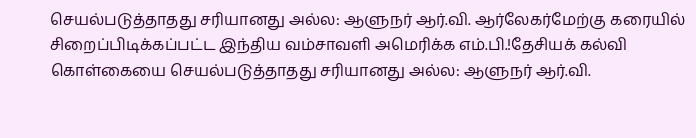செயல்படுத்தாதது சரியானது அல்ல: ஆளுநர் ஆர்.வி. ஆர்லேகர்மேற்கு கரையில் சிறைப்பிடிக்கப்பட்ட இந்திய வம்சாவளி அமெரிக்க எம்.பி.!தேசியக் கல்வி கொள்கையை செயல்படுத்தாதது சரியானது அல்ல: ஆளுநர் ஆர்.வி.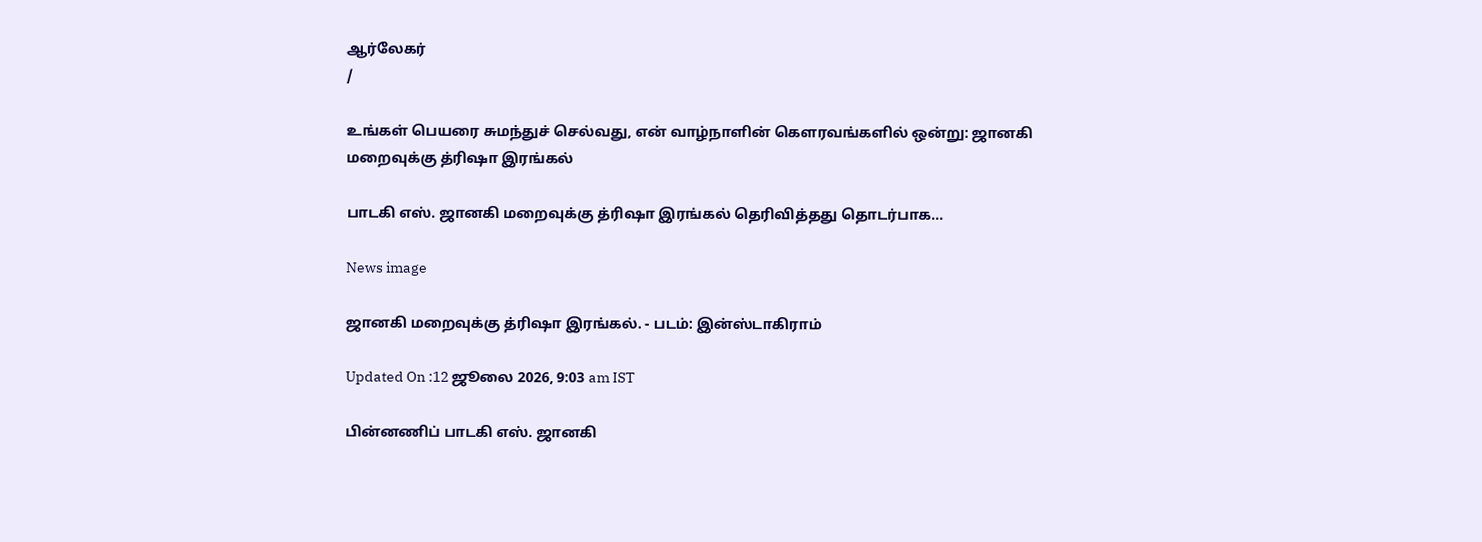ஆர்லேகர்
/

உங்கள் பெயரை சுமந்துச் செல்வது, என் வாழ்நாளின் கௌரவங்களில் ஒன்று: ஜானகி மறைவுக்கு த்ரிஷா இரங்கல்

பாடகி எஸ். ஜானகி மறைவுக்கு த்ரிஷா இரங்கல் தெரிவித்தது தொடர்பாக...

News image

ஜானகி மறைவுக்கு த்ரிஷா இரங்கல். - படம்: இன்ஸ்டாகிராம்

Updated On :12 ஜூலை 2026, 9:03 am IST

பின்னணிப் பாடகி எஸ். ஜானகி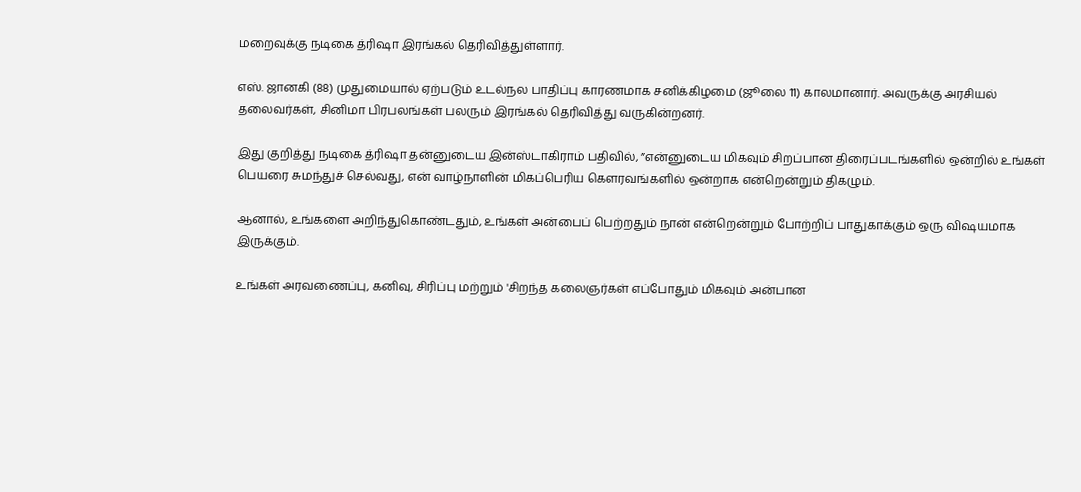மறைவுக்கு நடிகை த்ரிஷா இரங்கல் தெரிவித்துள்ளார்.

எஸ். ஜானகி (88) முதுமையால் ஏற்படும் உடல்நல பாதிப்பு காரணமாக சனிக்கிழமை (ஜூலை 11) காலமானார். அவருக்கு அரசியல் தலைவர்கள், சினிமா பிரபலங்கள் பலரும் இரங்கல் தெரிவித்து வருகின்றனர்.

இது குறித்து நடிகை த்ரிஷா தன்னுடைய இன்ஸ்டாகிராம் பதிவில், ”என்னுடைய மிகவும் சிறப்பான திரைப்படங்களில் ஒன்றில் உங்கள் பெயரை சுமந்துச் செல்வது, என் வாழ்நாளின் மிகப்பெரிய கௌரவங்களில் ஒன்றாக என்றென்றும் திகழும்.

ஆனால், உங்களை அறிந்துகொண்டதும், உங்கள் அன்பைப் பெற்றதும் நான் என்றென்றும் போற்றிப் பாதுகாக்கும் ஒரு விஷயமாக இருக்கும்.

உங்கள் அரவணைப்பு, கனிவு, சிரிப்பு மற்றும் 'சிறந்த கலைஞர்கள் எப்போதும் மிகவும் அன்பான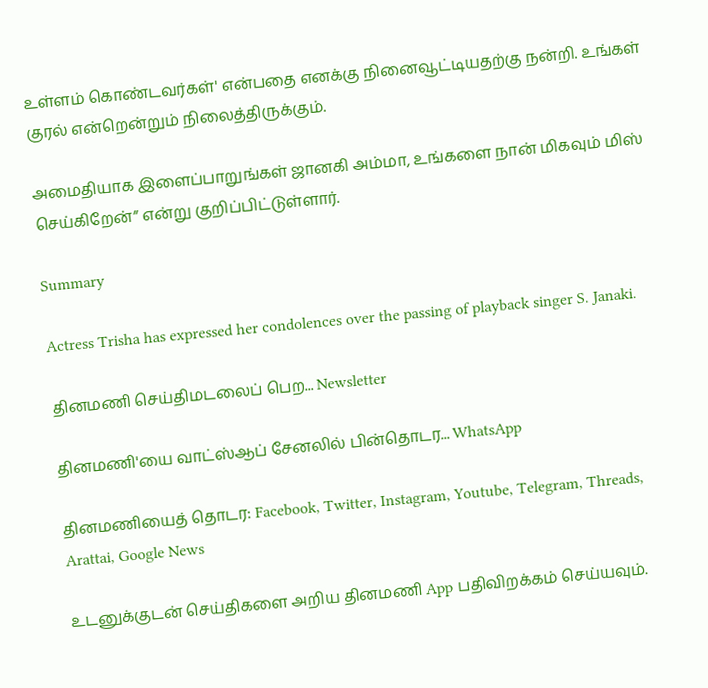உள்ளம் கொண்டவர்கள்' என்பதை எனக்கு நினைவூட்டியதற்கு நன்றி. உங்கள் குரல் என்றென்றும் நிலைத்திருக்கும்.

அமைதியாக இளைப்பாறுங்கள் ஜானகி அம்மா, உங்களை நான் மிகவும் மிஸ் செய்கிறேன்” என்று குறிப்பிட்டுள்ளார்.

Summary

Actress Trisha has expressed her condolences over the passing of playback singer S. Janaki.

தினமணி செய்திமடலைப் பெற... Newsletter

தினமணி'யை வாட்ஸ்ஆப் சேனலில் பின்தொடர... WhatsApp

தினமணியைத் தொடர: Facebook, Twitter, Instagram, Youtube, Telegram, Threads, Arattai, Google News

உடனுக்குடன் செய்திகளை அறிய தினமணி App பதிவிறக்கம் செய்யவும்.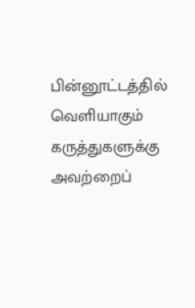பின்னூட்டத்தில் வெளியாகும் கருத்துகளுக்கு அவற்றைப்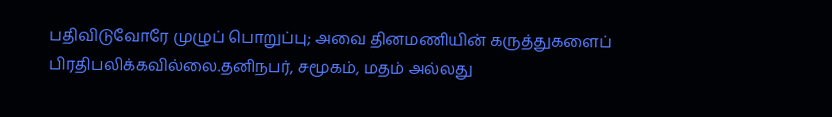பதிவிடுவோரே முழுப் பொறுப்பு; அவை தினமணியின் கருத்துகளைப் பிரதிபலிக்கவில்லை.தனிநபர், சமூகம், மதம் அல்லது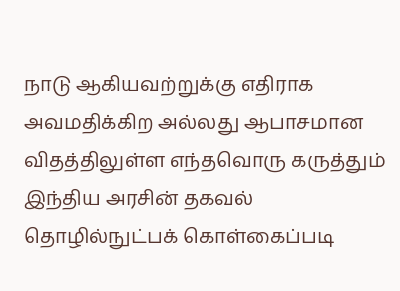நாடு ஆகியவற்றுக்கு எதிராக அவமதிக்கிற அல்லது ஆபாசமான விதத்திலுள்ள எந்தவொரு கருத்தும் இந்திய அரசின் தகவல் தொழில்நுட்பக் கொள்கைப்படி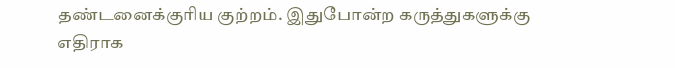தண்டனைக்குரிய குற்றம். இதுபோன்ற கருத்துகளுக்கு எதிராக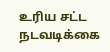உரிய சட்ட நடவடிக்கை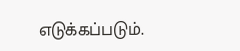எடுக்கப்படும்.